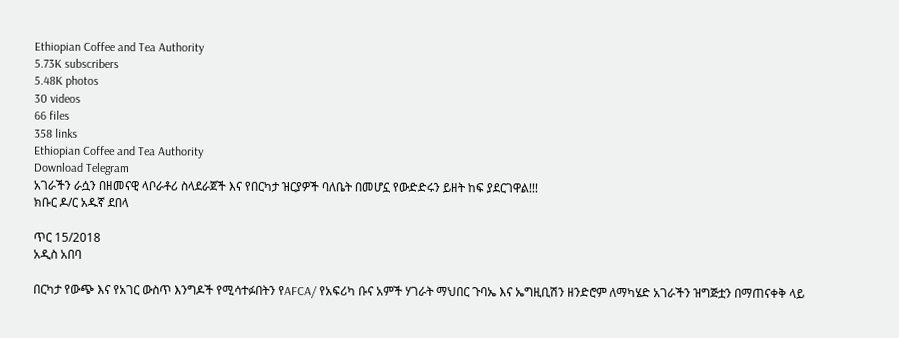Ethiopian Coffee and Tea Authority
5.73K subscribers
5.48K photos
30 videos
66 files
358 links
Ethiopian Coffee and Tea Authority
Download Telegram
አገራችን ራሷን በዘመናዊ ላቦራቶሪ ስላደራጀች እና የበርካታ ዝርያዎች ባለቤት በመሆኗ የውድድሩን ይዘት ከፍ ያደርገዋል!!!
ክቡር ዶ/ር አዱኛ ደበላ

ጥር 15/2018
አዲስ አበባ

በርካታ የውጭ እና የአገር ውስጥ እንግዶች የሚሳተፉበትን የAFCA/ የአፍሪካ ቡና አምች ሃገራት ማህበር ጉባኤ እና ኤግዚቢሽን ዘንድሮም ለማካሄድ አገራችን ዝግጅቷን በማጠናቀቅ ላይ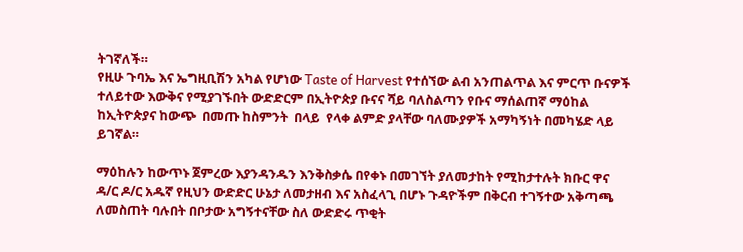ትገኛለች።
የዚሁ ጉባኤ እና ኤግዚቢሽን አካል የሆነው Taste of Harvest የተሰኘው ልብ አንጠልጥል እና ምርጥ ቡናዎች ተለይተው እውቅና የሚያገኙበት ውድድርም በኢትዮጵያ ቡናና ሻይ ባለስልጣን የቡና ማሰልጠኛ ማዕከል ከኢትዮጵያና ከውጭ  በመጡ ከስምንት  በላይ  የላቀ ልምድ ያላቸው ባለሙያዎች አማካኝነት በመካሄድ ላይ ይገኛል።

ማዕከሉን ከውጥኑ ጀምረው እያንዳንዱን እንቅስቃሴ በየቀኑ በመገኘት ያለመታከት የሚከታተሉት ክቡር ዋና ዳ/ር ዶ/ር አዱኛ የዚህን ውድድር ሁኔታ ለመታዘብ እና አስፈላጊ በሆኑ ጉዳዮችም በቅርብ ተገኝተው አቅጣጫ ለመስጠት ባሉበት በቦታው አግኝተናቸው ስለ ውድድሩ ጥቂት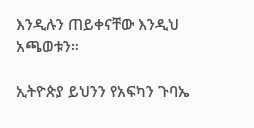እንዲሉን ጠይቀናቸው እንዲህ አጫወቱን።

ኢትዮጵያ ይህንን የአፍካን ጉባኤ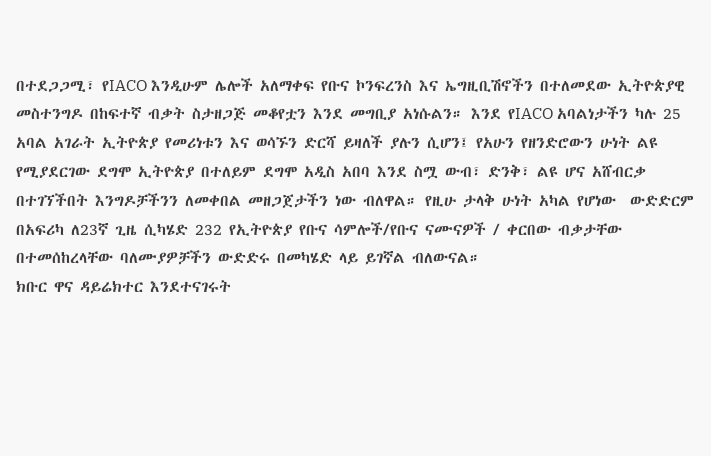በተደጋጋሚ፣ የIACO እንዲሁም ሌሎች አለማቀፍ የቡና ኮንፍረንስ እና ኤግዚቢሽኖችን በተለመደው ኢትዮጵያዊ መስተንግዶ በከፍተኛ ብቃት ስታዘጋጅ መቆየቷን እንደ መግቢያ አነሱልን። እንደ የIACO አባልነታችን ካሉ 25 አባል አገራት ኢትዮጵያ የመሪነቱን እና ወሳኙን ድርሻ ይዛለች ያሉን ሲሆን፤ የአሁን የዘንድሮውን ሁነት ልዩ የሚያደርገው ደግሞ ኢትዮጵያ በተለይም ደግሞ አዲስ አበባ እንደ ስሟ ውብ፣ ድንቅ፣ ልዩ ሆና አሸብርቃ በተገኘችበት እንግዶቻችንን ለመቀበል መዘጋጀታችን ነው ብለዋል። የዚሁ ታላቅ ሁነት አካል የሆነው  ውድድርም በአፍሪካ ለ23ኛ ጊዜ ሲካሄድ 232 የኢትዮጵያ የቡና ሳምሎች/የቡና ናሙናዎች / ቀርበው ብቃታቸው በተመሰከረላቸው ባለሙያዎቻችን ውድድሩ በመካሄድ ላይ ይገኛል ብለውናል።
ክቡር ዋና ዳይሬክተር እንደተናገሩት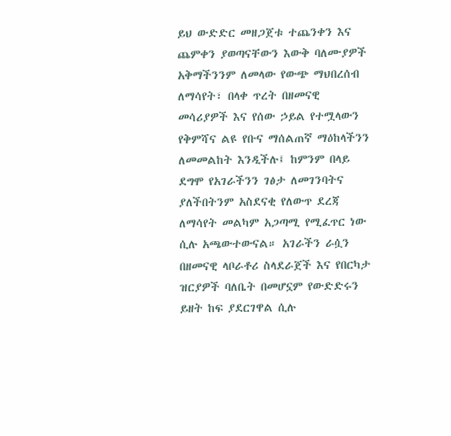ይህ ውድድር መዘጋጀቱ ተጨንቀን እና ጨምቀን ያወጣናቸውን እውቅ ባለሙያዎች አቅማችንንም ለመላው የውጭ ማህበረሰብ ለማሳየት፣ በላቀ ጥረት በዘመናዊ መሳሪያዎች እና የሰው ኃይል የተሟላውን የቅምሻና ልዩ የቡና ማሰልጠኛ ማዕከላችንን ለመመልከት እንዲችሉ፤ ከምንም በላይ ደግሞ የአገራችንን ገፅታ ለመገንባትና ያለችበትንም አስደናቂ የለውጥ ደረጃ ለማሳየት መልካም አጋጣሚ የሚፈጥር ነው ሲሉ አጫውተውናል። አገራችን ራሷን በዘመናዊ ላቦራቶሪ ስላደራጀች እና የበርካታ ዝርያዎች ባለቤት በመሆኗም የውድድሩን ይዘት ከፍ ያደርገዋል ሲሉ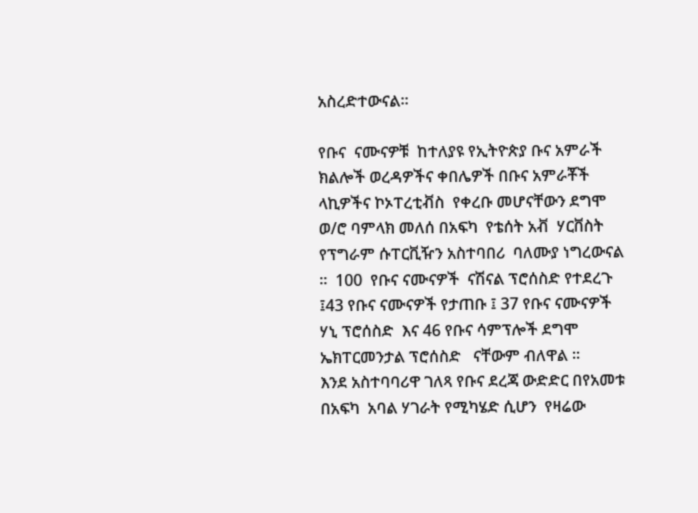አስረድተውናል።

የቡና  ናሙናዎቹ  ከተለያዩ የኢትዮጵያ ቡና አምራች ክልሎች ወረዳዎችና ቀበሌዎች በቡና አምራቾች ላኪዎችና ኮኦፐረቲቭስ  የቀረቡ መሆናቸውን ደግሞ ወ/ሮ ባምላክ መለሰ በአፍካ  የቴሰት አቭ  ሃርቨስት  የፕግራም ሱፐርቪዥን አስተባበሪ  ባለሙያ ነግረውናል ፡፡  100  የቡና ናሙናዎች  ናሽናል ፕሮሰስድ የተደረጉ ፤43 የቡና ናሙናዎች የታጠቡ ፤ 37 የቡና ናሙናዎች ሃኒ ፕሮሰስድ  እና 46 የቡና ሳምፕሎች ደግሞ ኤክፐርመንታል ፕሮሰስድ   ናቸውም ብለዋል ፡፡
እንደ አስተባባሪዋ ገለጻ የቡና ደረጃ ውድድር በየአመቱ  በአፍካ  አባል ሃገራት የሚካሄድ ሲሆን  የዛሬው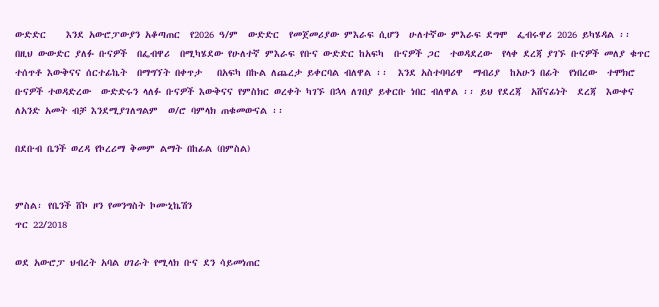ውድድር    እንደ አውሮፓውያን አቆጣጠር  የ2026 ዓ/ም  ውድድር  የመጀመሪያው ምእራፍ ሲሆን  ሁለተኛው ምእራፍ ደግሞ  ፌብሩዋሪ 2026 ይካሄዳል ፡፡  በዚህ ውውድር ያለፉ ቡናዎች  በፌብዋሪ  በሚካሄደው የሁለተኛ ምእራፍ የቡና ውድድር ከአፍካ  ቡናዎች ጋር  ተወዳደረው  የላቀ ደረጃ ያገኙ ቡናዎች መለያ ቁጥር  ተሰጥቶ እውቅናና ሰርተፊኬት  በማግኘት በቀጥታ   በአፍካ በኩል ለጨረታ ይቀርባል ብለዋል ፡፡  እንደ አስተባባሪዋ  ማብሪያ  ከአሁን በፊት  የነበረው  ተሞክሮ  ቡናዎች ተወዳድረው  ውድድሩን ላለፉ ቡናዎች እውቅናና የምስክር ወረቀት ካገኙ በኋላ ለገበያ ይቀርቡ ነበር ብለዋል ፡፡ ይህ የደረጃ  አሸናፊነት  ደረጃ  እውቀና  ለአንድ አመት ብቻ እንደሚያገለግልም  ወ/ሮ ባምላክ ጠቁመውናል ፡፡

በደቡብ ቤንች ወረዳ የኮረሪማ ቅመም ልማት በከፊል (በምስል)


ምስል፡ የቤንች ሸኮ ዞን የመንግስት ኮሙኒኬሽን
ጥር 22/2018

ወደ አውሮፓ ህብረት አባል ሀገራት የሚላክ ቡና ደን ሳይመነጠር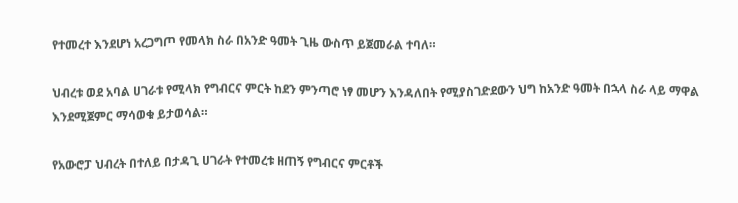የተመረተ እንደሆነ አረጋግጦ የመላክ ስራ በአንድ ዓመት ጊዜ ውስጥ ይጀመራል ተባለ።

ህብረቱ ወደ አባል ሀገራቱ የሚላክ የግብርና ምርት ከደን ምንጣሮ ነፃ መሆን እንዳለበት የሚያስገድደውን ህግ ከአንድ ዓመት በኋላ ስራ ላይ ማዋል እንደሚጀምር ማሳወቁ ይታወሳል።

የአውሮፓ ህብረት በተለይ በታዳጊ ሀገራት የተመረቱ ዘጠኝ የግብርና ምርቶች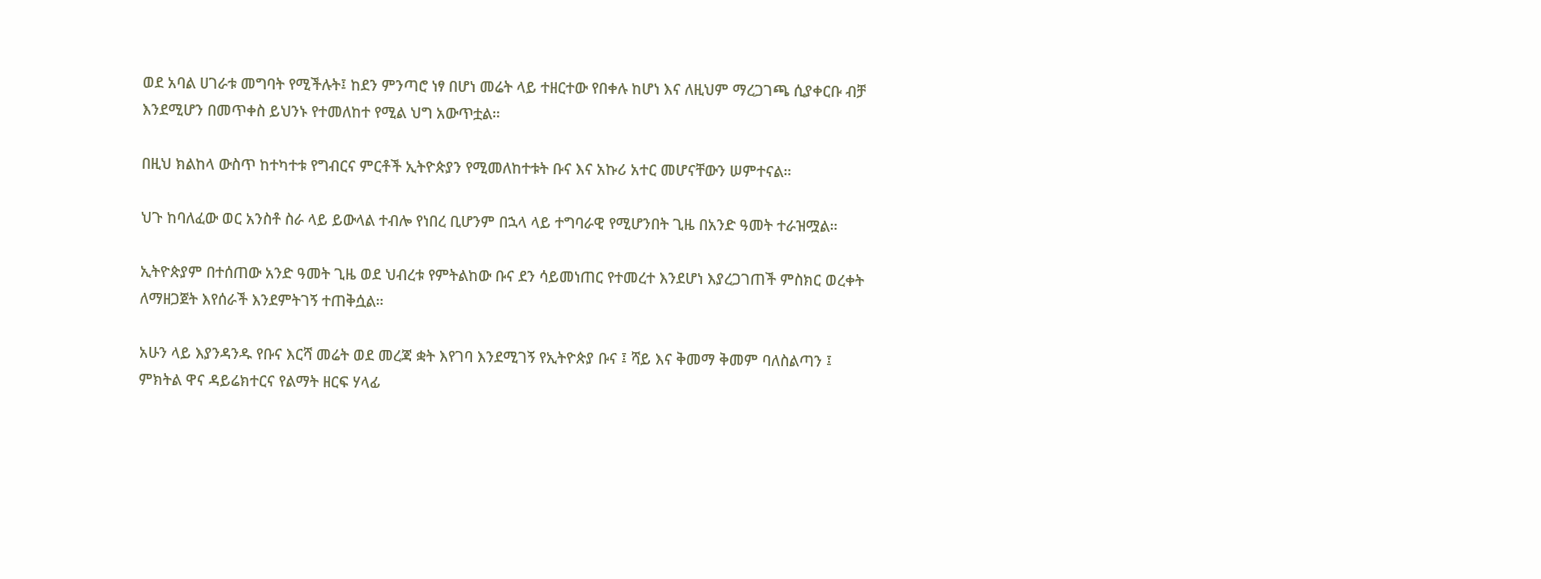ወደ አባል ሀገራቱ መግባት የሚችሉት፤ ከደን ምንጣሮ ነፃ በሆነ መሬት ላይ ተዘርተው የበቀሉ ከሆነ እና ለዚህም ማረጋገጫ ሲያቀርቡ ብቻ እንደሚሆን በመጥቀስ ይህንኑ የተመለከተ የሚል ህግ አውጥቷል።

በዚህ ክልከላ ውስጥ ከተካተቱ የግብርና ምርቶች ኢትዮጵያን የሚመለከተቱት ቡና እና አኩሪ አተር መሆናቸውን ሠምተናል።

ህጉ ከባለፈው ወር አንስቶ ስራ ላይ ይውላል ተብሎ የነበረ ቢሆንም በኋላ ላይ ተግባራዊ የሚሆንበት ጊዜ በአንድ ዓመት ተራዝሟል።

ኢትዮጵያም በተሰጠው አንድ ዓመት ጊዜ ወደ ህብረቱ የምትልከው ቡና ደን ሳይመነጠር የተመረተ እንደሆነ እያረጋገጠች ምስክር ወረቀት ለማዘጋጀት እየሰራች እንደምትገኝ ተጠቅሷል።

አሁን ላይ እያንዳንዱ የቡና እርሻ መሬት ወደ መረጃ ቋት እየገባ እንደሚገኝ የኢትዮጵያ ቡና ፤ ሻይ እና ቅመማ ቅመም ባለስልጣን ፤ ምክትል ዋና ዳይሬክተርና የልማት ዘርፍ ሃላፊ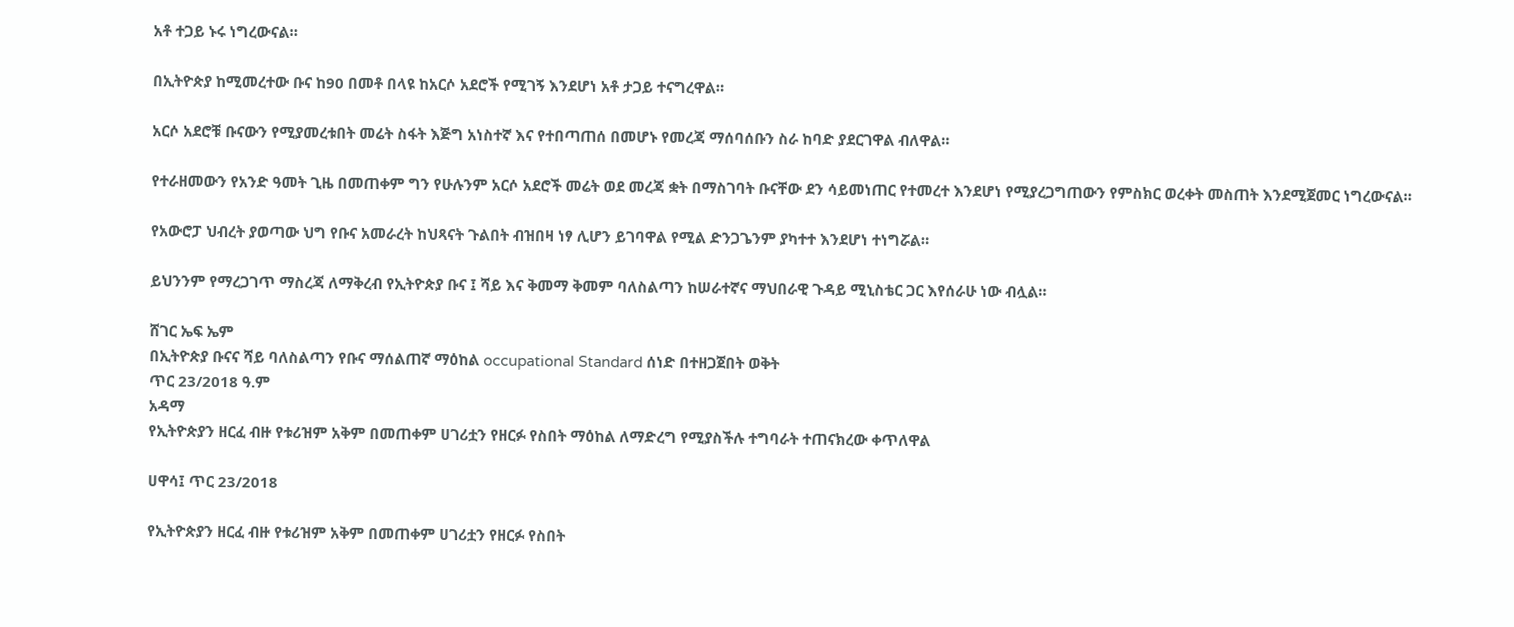አቶ ተጋይ ኑሩ ነግረውናል።

በኢትዮጵያ ከሚመረተው ቡና ከ90 በመቶ በላዩ ከአርሶ አደሮች የሚገኝ እንደሆነ አቶ ታጋይ ተናግረዋል።

አርሶ አደሮቹ ቡናውን የሚያመረቱበት መሬት ስፋት እጅግ አነስተኛ እና የተበጣጠሰ በመሆኑ የመረጃ ማሰባሰቡን ስራ ከባድ ያደርገዋል ብለዋል።

የተራዘመውን የአንድ ዓመት ጊዜ በመጠቀም ግን የሁሉንም አርሶ አደሮች መሬት ወደ መረጃ ቋት በማስገባት ቡናቸው ደን ሳይመነጠር የተመረተ እንደሆነ የሚያረጋግጠውን የምስክር ወረቀት መስጠት እንደሚጀመር ነግረውናል።

የአውሮፓ ህብረት ያወጣው ህግ የቡና አመራረት ከህጻናት ጉልበት ብዝበዛ ነፃ ሊሆን ይገባዋል የሚል ድንጋጌንም ያካተተ እንደሆነ ተነግሯል።

ይህንንም የማረጋገጥ ማስረጃ ለማቅረብ የኢትዮጵያ ቡና ፤ ሻይ እና ቅመማ ቅመም ባለስልጣን ከሠራተኛና ማህበራዊ ጉዳይ ሚኒስቴር ጋር እየሰራሁ ነው ብሏል።

ሸገር ኤፍ ኤም
በኢትዮጵያ ቡናና ሻይ ባለስልጣን የቡና ማሰልጠኛ ማዕከል occupational Standard ሰነድ በተዘጋጀበት ወቅት
ጥር 23/2018 ዓ.ም
አዳማ
የኢትዮጵያን ዘርፈ ብዙ የቱሪዝም አቅም በመጠቀም ሀገሪቷን የዘርፉ የስበት ማዕከል ለማድረግ የሚያስችሉ ተግባራት ተጠናክረው ቀጥለዋል

ሀዋሳ፤ ጥር 23/2018

የኢትዮጵያን ዘርፈ ብዙ የቱሪዝም አቅም በመጠቀም ሀገሪቷን የዘርፉ የስበት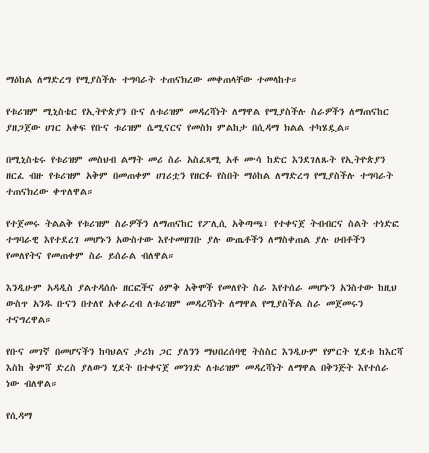ማዕከል ለማድረግ የሚያስችሉ ተግባራት ተጠናክረው መቀጠላቸው ተመላከተ።

የቱሪዝም ሚኒስቴር የኢትዮጵያን ቡና ለቱሪዝም መዳረሻነት ለማዋል የሚያስችሉ ስራዎችን ለማጠናከር ያዘጋጀው ሀገር አቀፍ የቡና ቱሪዝም ሴሚናርና የመስክ ምልከታ በሲዳማ ክልል ተካሄዷል።

በሚኒስቴሩ የቱሪዝም መስህብ ልማት መሪ ስራ አስፈጻሚ አቶ ሙሳ ከድር እንደገለጹት የኢትዮጵያን ዘርፈ ብዙ የቱሪዝም አቅም በመጠቀም ሀገሪቷን የዘርፉ የስበት ማዕከል ለማድረግ የሚያስችሉ ተግባራት ተጠናክረው ቀጥለዋል።

የተጀመሩ ትልልቅ የቱሪዝም ስራዎችን ለማጠናከር የፖሊሲ አቅጣጫ፣ የተቀናጀ ትብብርና ስልት ተነድፎ ተግባራዊ እየተደረገ መሆኑን አውስተው እየተመዘገቡ ያሉ ውጤቶችን ለማስቀጠል ያሉ ሀብቶችን የመለየትና የመጠቀም ስራ ይሰራል ብለዋል።

እንዲሁም አዳዲስ ያልተዳሰሱ ዘርፎችና ዕምቅ አቅሞች የመለየት ስራ እየተሰራ መሆኑን አንስተው ከዚህ ውስጥ አንዱ ቡናን በተለየ አቀራረብ ለቱሪዝም መዳረሻነት ለማዋል የሚያስችል ስራ መጀመሩን ተናግረዋል።

የቡና መገኛ በመሆናችን ከባህልና ታሪክ ጋር ያለንን ማህበረሰባዊ ትስስር እንዲሁም የምርት ሂደቱ ከእርሻ እስከ ቅምሻ ድረስ ያለውን ሂደት በተቀናጀ መንገድ ለቱሪዝም መዳረሻነት ለማዋል በቅንጅት እየተሰራ ነው ብለዋል።

የሲዳማ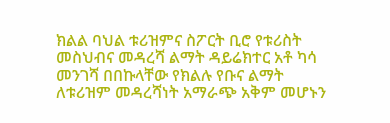ክልል ባህል ቱሪዝምና ስፖርት ቢሮ የቱሪስት መስህብና መዳረሻ ልማት ዳይሬክተር አቶ ካሳ መንገሻ በበኩላቸው የክልሉ የቡና ልማት ለቱሪዝም መዳረሻነት አማራጭ አቅም መሆኑን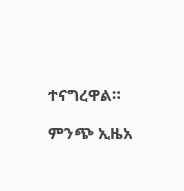ተናግረዋል።

ምንጭ ኢዜአ